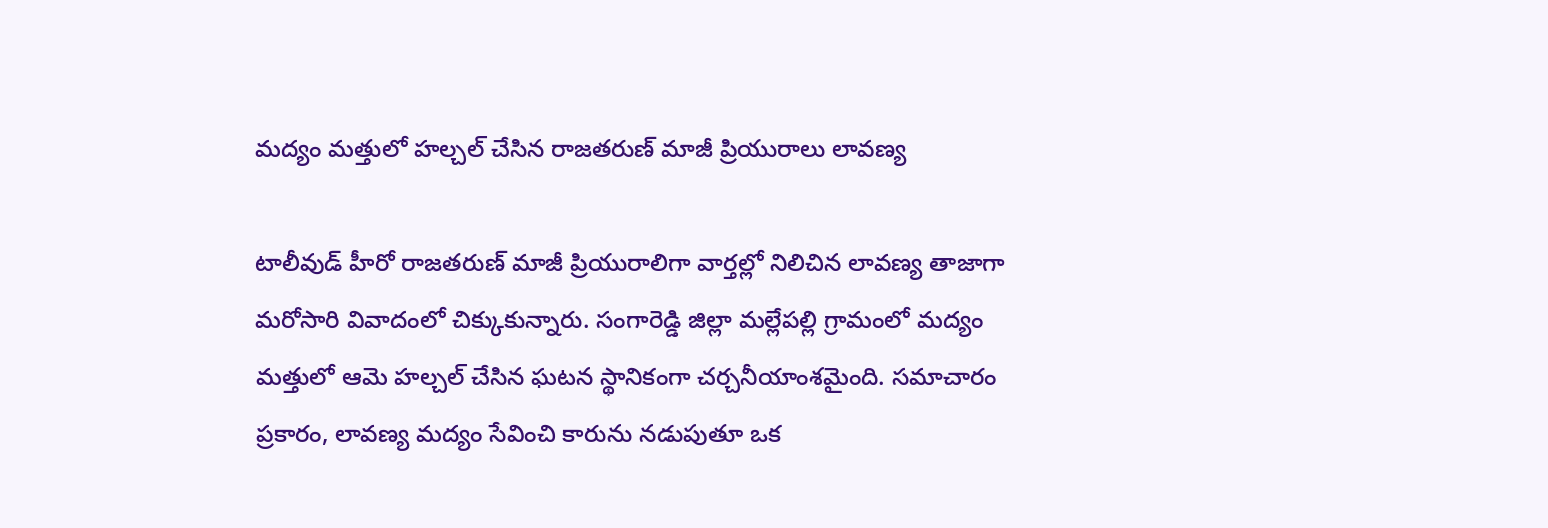మద్యం మత్తులో హల్చల్ చేసిన రాజతరుణ్ మాజీ ప్రియురాలు లావణ్య

టాలీవుడ్ హీరో రాజతరుణ్ మాజీ ప్రియురాలిగా వార్తల్లో నిలిచిన లావణ్య తాజాగా మరోసారి వివాదంలో చిక్కుకున్నారు. సంగారెడ్డి జిల్లా మల్లేపల్లి గ్రామంలో మద్యం మత్తులో ఆమె హల్చల్ చేసిన ఘటన స్థానికంగా చర్చనీయాంశమైంది. సమాచారం ప్రకారం, లావణ్య మద్యం సేవించి కారును నడుపుతూ ఒక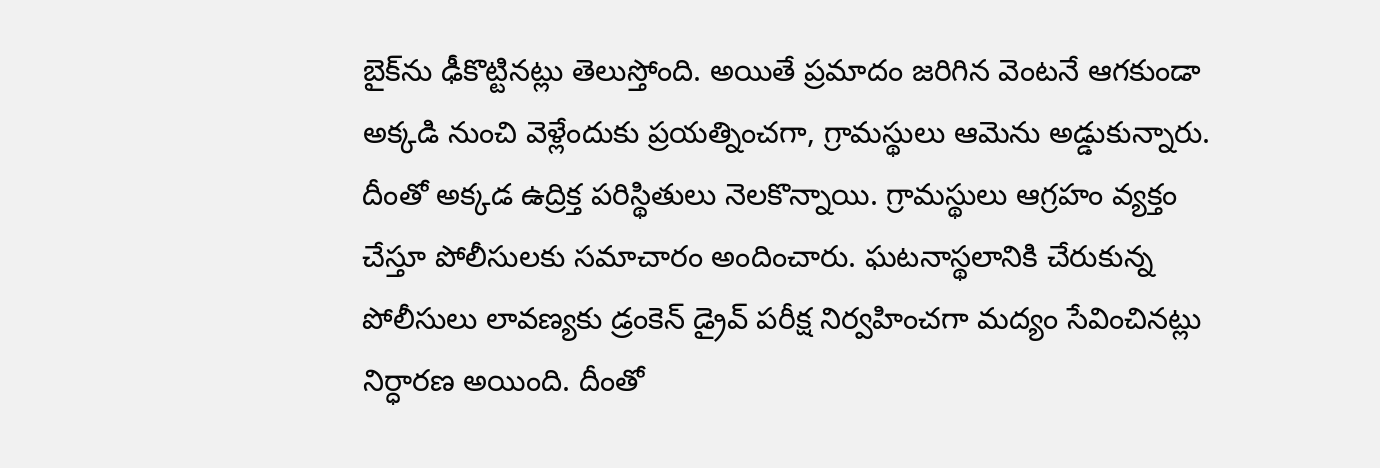బైక్‌ను ఢీకొట్టినట్లు తెలుస్తోంది. అయితే ప్రమాదం జరిగిన వెంటనే ఆగకుండా అక్కడి నుంచి వెళ్లేందుకు ప్రయత్నించగా, గ్రామస్థులు ఆమెను అడ్డుకున్నారు.
దీంతో అక్కడ ఉద్రిక్త పరిస్థితులు నెలకొన్నాయి. గ్రామస్థులు ఆగ్రహం వ్యక్తం చేస్తూ పోలీసులకు సమాచారం అందించారు. ఘటనాస్థలానికి చేరుకున్న పోలీసులు లావణ్యకు డ్రంకెన్ డ్రైవ్ పరీక్ష నిర్వహించగా మద్యం సేవించినట్లు నిర్ధారణ అయింది. దీంతో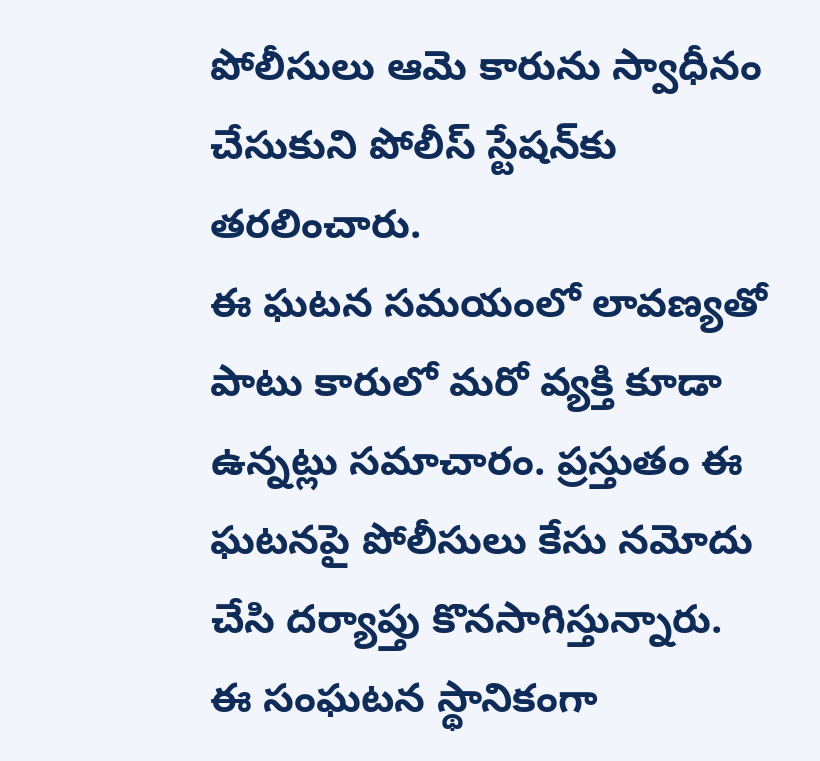పోలీసులు ఆమె కారును స్వాధీనం చేసుకుని పోలీస్ స్టేషన్‌కు తరలించారు.
ఈ ఘటన సమయంలో లావణ్యతో పాటు కారులో మరో వ్యక్తి కూడా ఉన్నట్లు సమాచారం. ప్రస్తుతం ఈ ఘటనపై పోలీసులు కేసు నమోదు చేసి దర్యాప్తు కొనసాగిస్తున్నారు. ఈ సంఘటన స్థానికంగా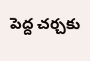పెద్ద చర్చకు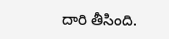దారి తీసింది.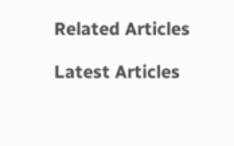Related Articles

Latest Articles